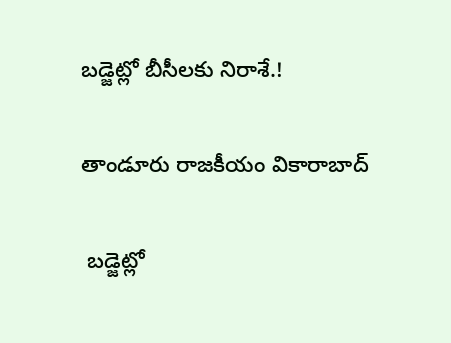బడ్జెట్లో బీసీలకు నిరాశే.!

తాండూరు రాజకీయం వికారాబాద్

 బడ్జెట్లో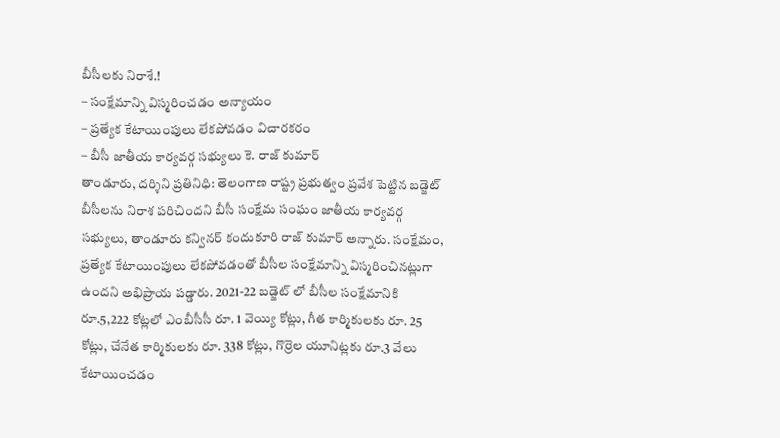బీసీలకు నిరాశే.!
– సంక్షేమాన్ని విస్మరించడం అన్యాయం
– ప్రత్యేక కేటాయింపులు లేకపోవడం విచారకరం
– బీసీ జాతీయ కార్యవర్గ సభ్యులు కె. రాజ్ కుమార్
తాండూరు, దర్శిని ప్రతినిధి: తెలంగాణ రాష్ట్ర ప్రభుత్వం ప్రవేశ పెట్టిన బడ్జెట్ బీసీలను నిరాశ పరిచిందని బీసీ సంక్షేమ సంఘం జాతీయ కార్యవర్గ సభ్యులు, తాండూరు కన్వినర్ కందుకూరి రాజ్ కుమార్ అన్నారు. సంక్షేమం, ప్రత్యేక కేటాయింపులు లేకపోవడంతో బీసీల సంక్షేమాన్ని విస్మరించినట్లుగా ఉందని అభిప్రాయ పడ్డారు. 2021-22 బడ్జెట్ లో బీసీల సంక్షేమానికి రూ.5,222 కోట్లలో ఎంబీసీసీ రూ. 1 వెయ్యి కోట్లు, గీత కార్మికులకు రూ. 25 కోట్లు, చేనేత కార్మికులకు రూ. 338 కోట్లు, గొర్రెల యూనిట్లకు రూ.3 వేలు కేటాయించడం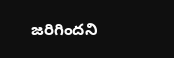జరిగిందని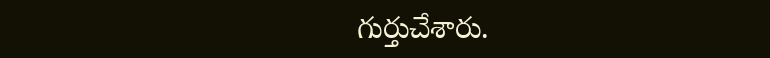గుర్తుచేశారు.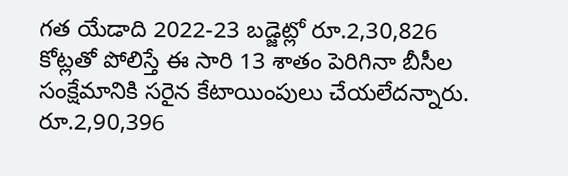గత యేడాది 2022-23 బడ్జెట్లో రూ.2,30,826 కోట్లతో పోలిస్తే ఈ సారి 13 శాతం పెరిగినా బీసీల సంక్షేమానికి సరైన కేటాయింపులు చేయలేదన్నారు. రూ.2,90,396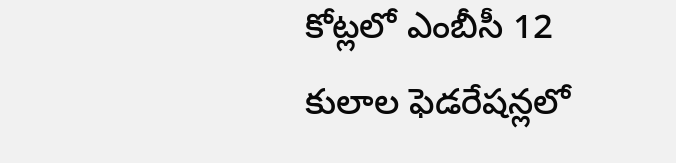కోట్లలో ఎంబీసీ 12 కులాల ఫెడరేషన్లలో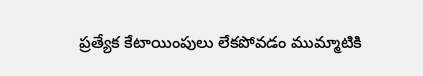ప్రత్యేక కేటాయింపులు లేకపోవడం ముమ్మాటికి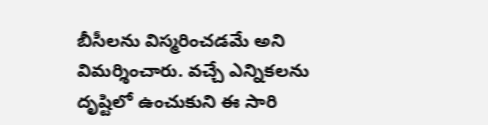బీసీలను విస్మరించడమే అని విమర్శించారు. వచ్చే ఎన్నికలను దృష్టిలో ఉంచుకుని ఈ సారి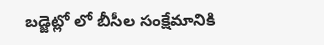బడ్జెట్లో లో బీసీల సంక్షేమానికి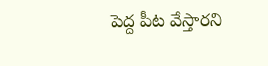పెద్ద పీట వేస్తారని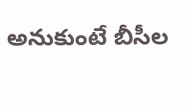అనుకుంటే బీసీల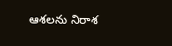ఆశలను నిరాశ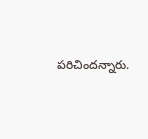పరిచిందన్నారు.